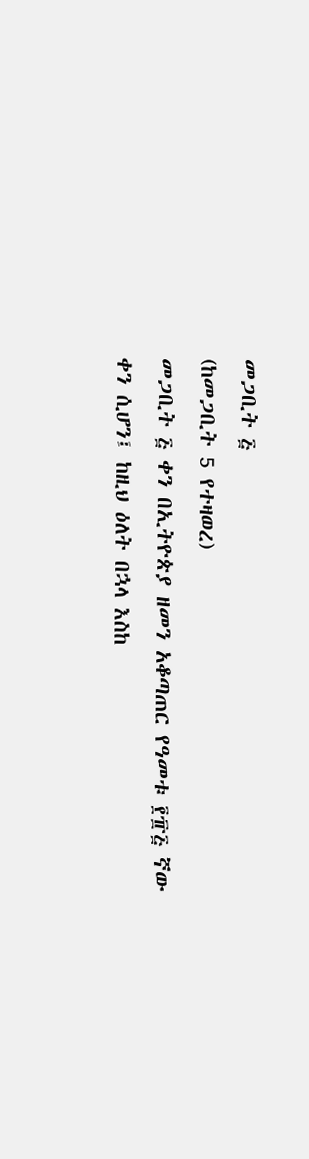መጋቢት ፭
(ከመጋቢት 5 የተዛወረ)
መጋቢት ፭ ቀን በኢትዮጵያ ዘመን አቆጣጠር የዓመቱ ፻፹፭ ኛው ቀን ሲሆን፤ ከዚህ ዕለት በኋላ እስከ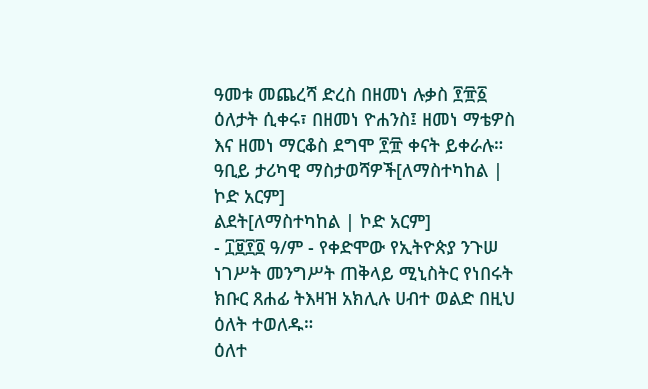ዓመቱ መጨረሻ ድረስ በዘመነ ሉቃስ ፻፹፩ ዕለታት ሲቀሩ፣ በዘመነ ዮሐንስ፤ ዘመነ ማቴዎስ እና ዘመነ ማርቆስ ደግሞ ፻፹ ቀናት ይቀራሉ።
ዓቢይ ታሪካዊ ማስታወሻዎች[ለማስተካከል | ኮድ አርም]
ልደት[ለማስተካከል | ኮድ አርም]
- ፲፱፻፬ ዓ/ም - የቀድሞው የኢትዮጵያ ንጉሠ ነገሥት መንግሥት ጠቅላይ ሚኒስትር የነበሩት ክቡር ጸሐፊ ትእዛዝ አክሊሉ ሀብተ ወልድ በዚህ ዕለት ተወለዱ።
ዕለተ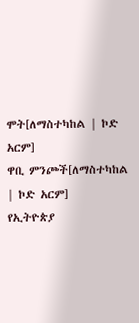ሞት[ለማስተካከል | ኮድ አርም]
ዋቢ ምንጮች[ለማስተካከል | ኮድ አርም]
የኢትዮጵያ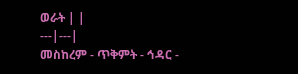ወራት | |
---|---|
መስከረም - ጥቅምት - ኅዳር -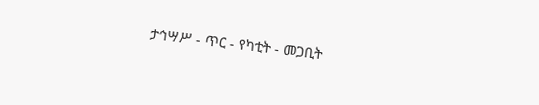ታኅሣሥ - ጥር - የካቲት - መጋቢት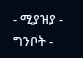- ሚያዝያ - ግንቦት -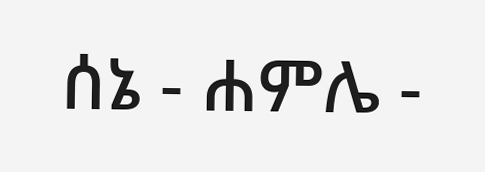ሰኔ - ሐምሌ -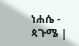ነሐሴ - ጳጉሜ |